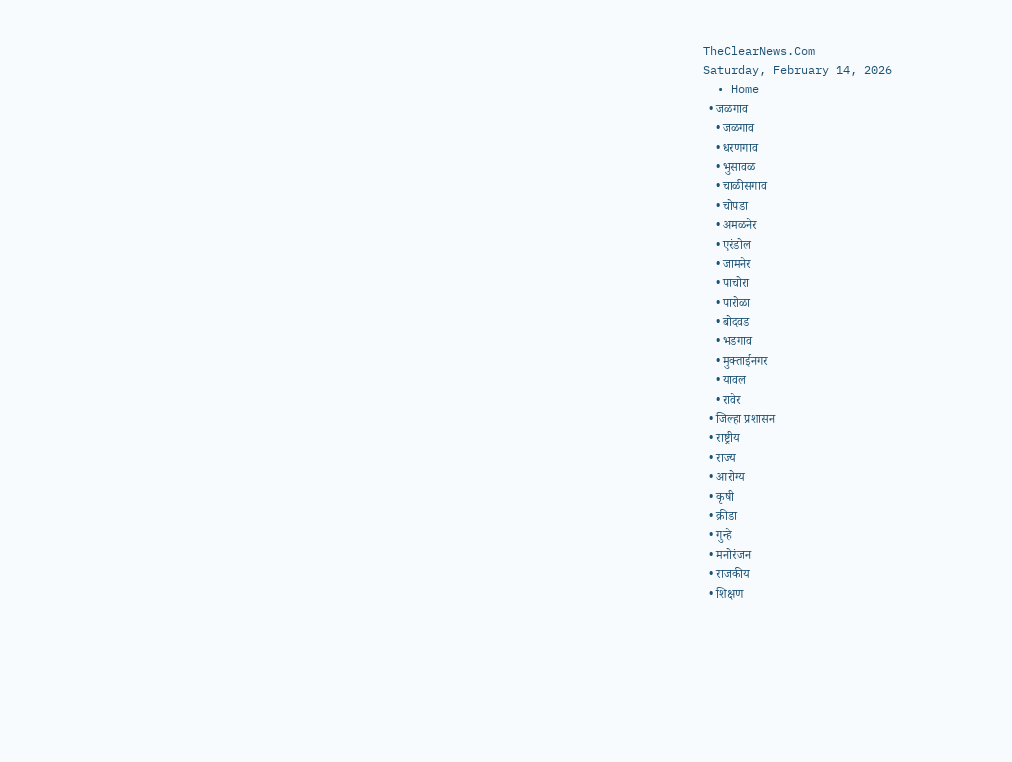TheClearNews.Com
Saturday, February 14, 2026
  • Home
  • जळगाव
    • जळगाव
    • धरणगाव
    • भुसावळ
    • चाळीसगाव
    • चोपडा
    • अमळनेर
    • एरंडोल
    • जामनेर
    • पाचोरा
    • पारोळा
    • बोदवड
    • भडगाव
    • मुक्ताईनगर
    • यावल
    • रावेर
  • जिल्हा प्रशासन
  • राष्ट्रीय
  • राज्य
  • आरोग्य
  • कृषी
  • क्रीडा
  • गुन्हे
  • मनोरंजन
  • राजकीय
  • शिक्षण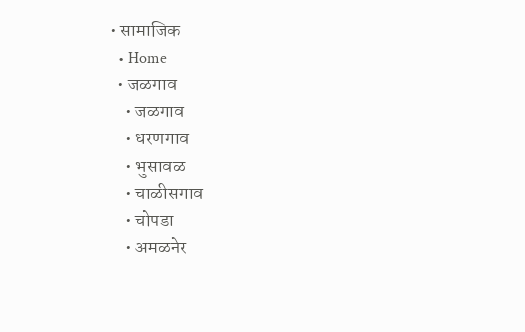• सामाजिक
  • Home
  • जळगाव
    • जळगाव
    • धरणगाव
    • भुसावळ
    • चाळीसगाव
    • चोपडा
    • अमळनेर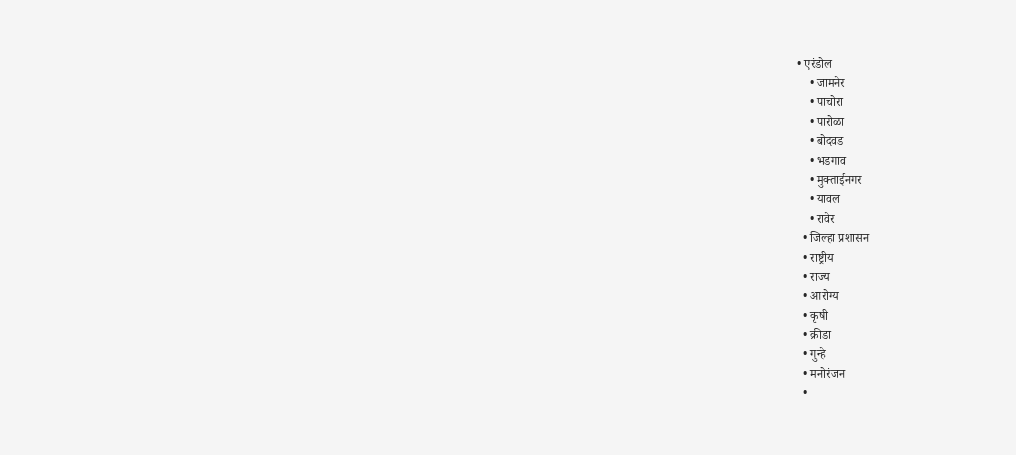• एरंडोल
    • जामनेर
    • पाचोरा
    • पारोळा
    • बोदवड
    • भडगाव
    • मुक्ताईनगर
    • यावल
    • रावेर
  • जिल्हा प्रशासन
  • राष्ट्रीय
  • राज्य
  • आरोग्य
  • कृषी
  • क्रीडा
  • गुन्हे
  • मनोरंजन
  •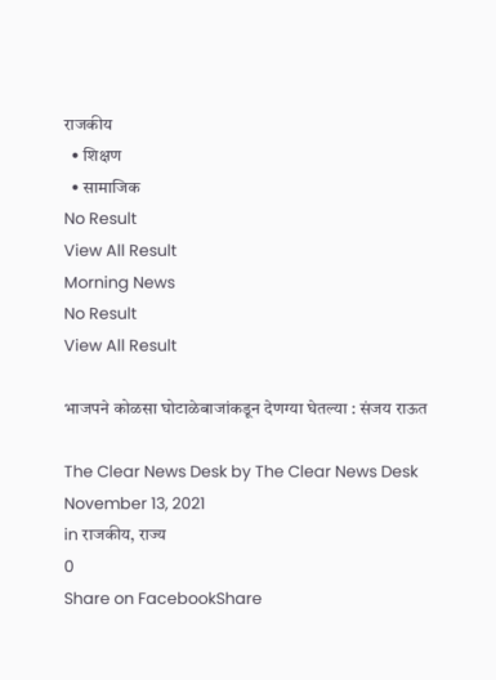राजकीय
  • शिक्षण
  • सामाजिक
No Result
View All Result
Morning News
No Result
View All Result

भाजपने कोळसा घोटाळेबाजांकडून देणग्या घेतल्या : संजय राऊत

The Clear News Desk by The Clear News Desk
November 13, 2021
in राजकीय, राज्य
0
Share on FacebookShare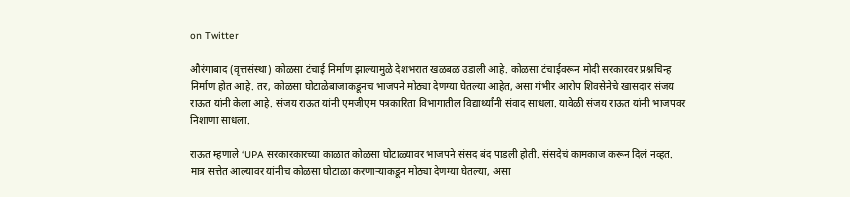on Twitter

औरंगाबाद (वृत्तसंस्था) कोळसा टंचाई निर्माण झाल्यामुळे देशभरात खळबळ उडाली आहे. कोळसा टंचाईवरून मोदी सरकारवर प्रश्नचिन्ह निर्माण होत आहे. तर, कोळसा घोटाळेबाजाकडूनच भाजपने मोठ्या देणग्या घेतल्या आहेत, असा गंभीर आरोप शिवसेनेचे खासदार संजय राऊत यांनी केला आहे. संजय राऊत यांनी एमजीएम पत्रकारिता विभागातील विद्यार्थ्यांनी संवाद साधला. यावेळी संजय राऊत यांनी भाजपवर निशाणा साधला.

राऊत म्हणाले ‘UPA सरकारकारच्या काळात कोळसा घोटाळ्यावर भाजपने संसद बंद पाडली होती. संसदेचं कामकाज करून दिलं नव्हत. मात्र सत्तेत आल्यावर यांनीच कोळसा घोटाळा करणाऱ्याकडून मोठ्या देणग्या घेतल्या, असा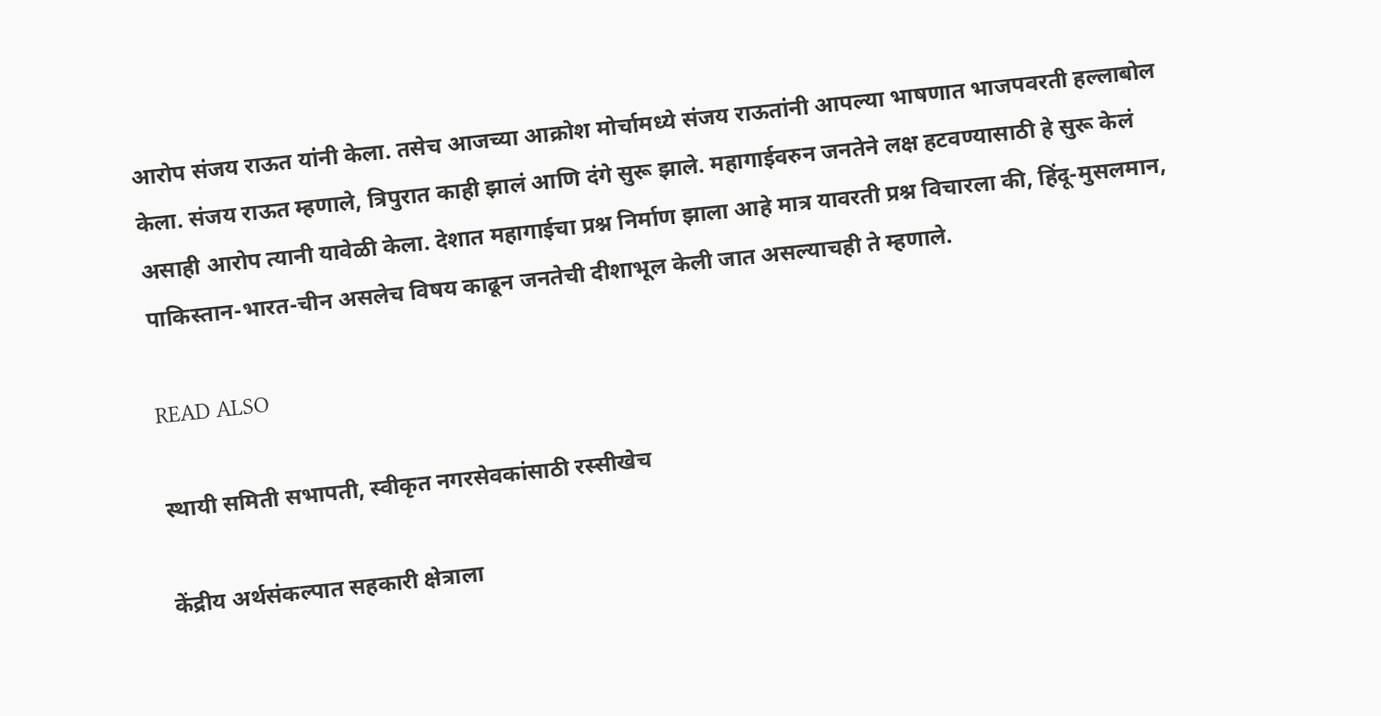आरोप संजय राऊत यांनी केला. तसेच आजच्या आक्रोश मोर्चामध्ये संजय राऊतांनी आपल्या भाषणात भाजपवरती हल्लाबोल केला. संजय राऊत म्हणाले, त्रिपुरात काही झालं आणि दंगे सुरू झाले. महागाईवरुन जनतेने लक्ष हटवण्यासाठी हे सुरू केलं असाही आरोप त्यानी यावेळी केला. देशात महागाईचा प्रश्न निर्माण झाला आहे मात्र यावरती प्रश्न विचारला की, हिंदू-मुसलमान, पाकिस्तान-भारत-चीन असलेच विषय काढून जनतेची दीशाभूल केली जात असल्याचही ते म्हणाले.

READ ALSO

स्थायी समिती सभापती, स्वीकृत नगरसेवकांसाठी रस्सीखेच

केंद्रीय अर्थसंकल्पात सहकारी क्षेत्राला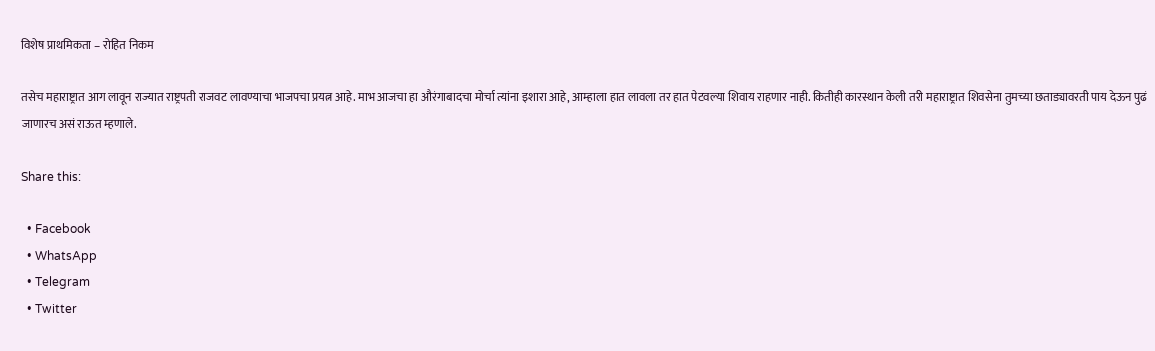विशेष प्राथमिकता – रोहित निकम

तसेच महाराष्ट्रात आग लावून राज्यात राष्ट्रपती राजवट लावण्याचा भाजपचा प्रयत्न आहे. माभ आजचा हा औरंगाबादचा मोर्चा त्यांना इशारा आहे, आम्हाला हात लावला तर हात पेटवल्या शिवाय राहणार नाही. कितीही कारस्थान केली तरी महाराष्ट्रात शिवसेना तुमच्या छताड्यावरती पाय देऊन पुढं जाणारच असं राऊत म्हणाले.

Share this:

  • Facebook
  • WhatsApp
  • Telegram
  • Twitter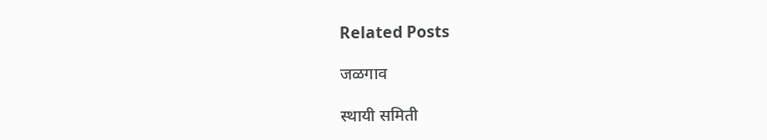Related Posts

जळगाव

स्थायी समिती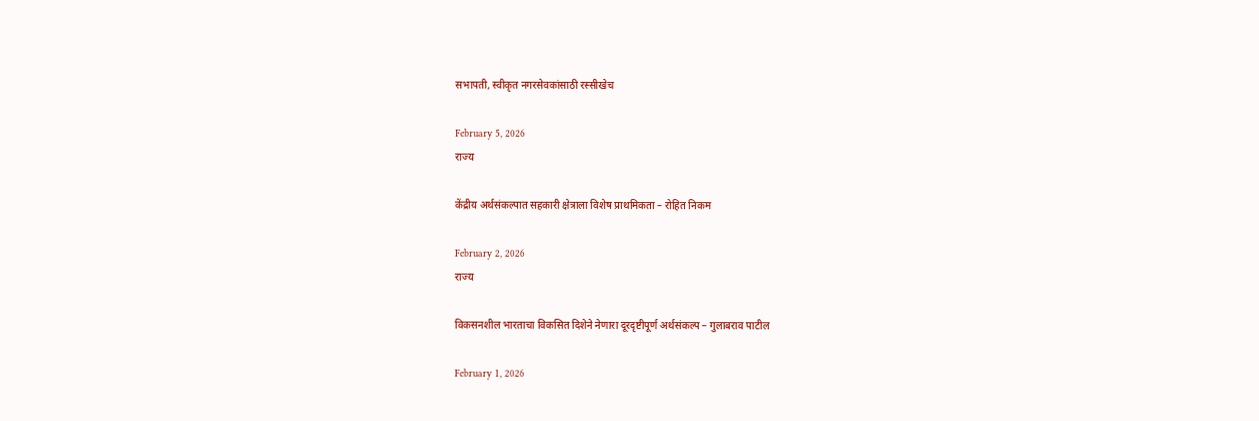सभापती, स्वीकृत नगरसेवकांसाठी रस्सीखेच

February 5, 2026
राज्य

केंद्रीय अर्थसंकल्पात सहकारी क्षेत्राला विशेष प्राथमिकता – रोहित निकम

February 2, 2026
राज्य

विकसनशील भारताचा विकसित दिशेने नेणारा दूरदृष्टीपूर्ण अर्थसंकल्प – गुलाबराव पाटील

February 1, 2026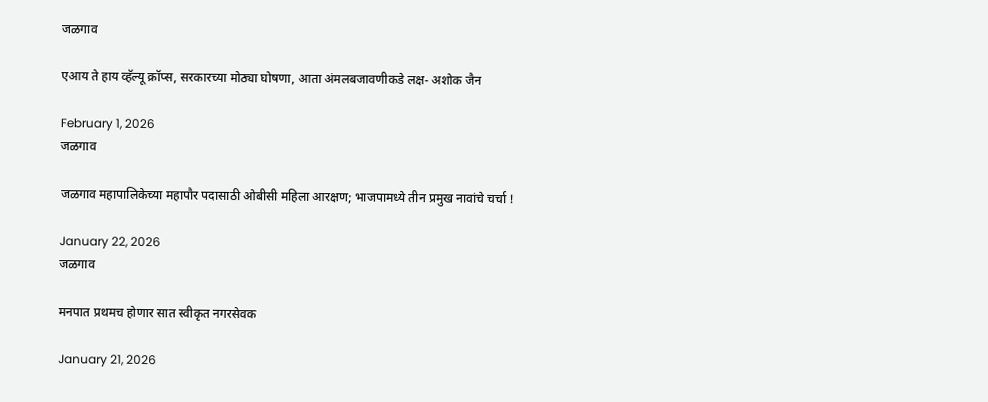जळगाव

एआय ते हाय व्हॅल्यू क्रॉप्स, सरकारच्या मोठ्या घोषणा, आता अंमलबजावणीकडे लक्ष- अशोक जैन

February 1, 2026
जळगाव

जळगाव महापालिकेच्या महापौर पदासाठी ओबीसी महिला आरक्षण; भाजपामध्ये तीन प्रमुख नावांचे चर्चा !

January 22, 2026
जळगाव

मनपात प्रथमच होणार सात स्वीकृत नगरसेवक

January 21, 2026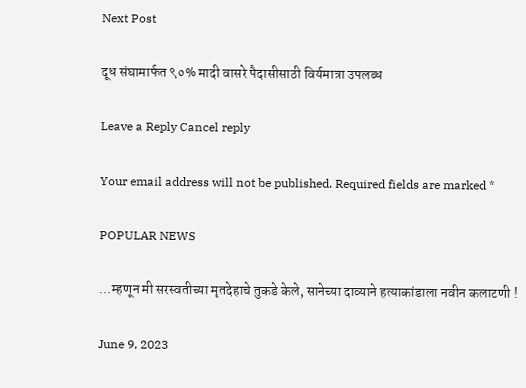Next Post

दूध संघामार्फत ९०% मादी वासरे पैदासीसाठी विर्यमात्रा उपलब्ध

Leave a Reply Cancel reply

Your email address will not be published. Required fields are marked *

POPULAR NEWS

…म्हणून मी सरस्वतीच्या मृतदेहाचे तुकडे केले, सानेच्या दाव्याने हत्याकांडाला नवीन कलाटणी !

June 9, 2023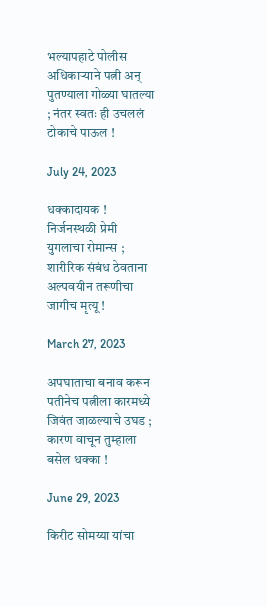भल्यापहाटे पोलीस अधिकाऱ्याने पत्नी अन् पुतण्याला गोळ्या घातल्या ; नंतर स्वतः ही उचललं टोकाचे पाऊल !

July 24, 2023

धक्कादायक ! निर्जनस्थळी प्रेमी युगलाचा रोमान्स ; शारीरिक संबंध ठेवताना अल्पवयीन तरूणीचा जागीच मृत्यू !

March 27, 2023

अपघाताचा बनाव करून पतीनेच पत्नीला कारमध्ये जिवंत जाळल्याचे उघड ; कारण वाचून तुम्हाला बसेल धक्का !

June 29, 2023

किरीट सोमय्या यांचा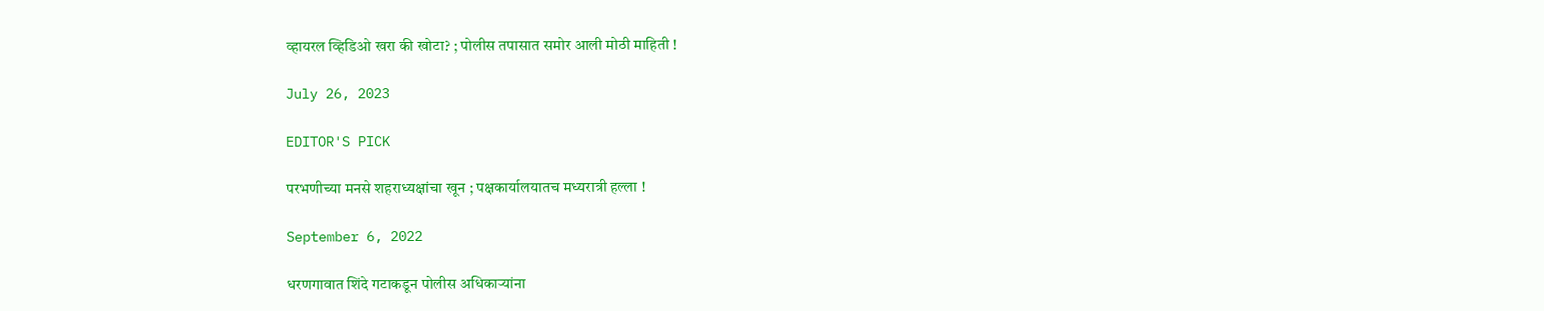व्हायरल व्हिडिओ खरा की खोटा? ; पोलीस तपासात समोर आली मोठी माहिती !

July 26, 2023

EDITOR'S PICK

परभणीच्या मनसे शहराध्यक्षांचा खून ; पक्षकार्यालयातच मध्यरात्री हल्ला !

September 6, 2022

धरणगावात शिंदे गटाकडून पोलीस अधिकाऱ्यांना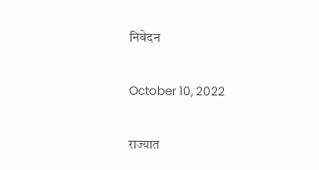निवेदन

October 10, 2022

राज्यात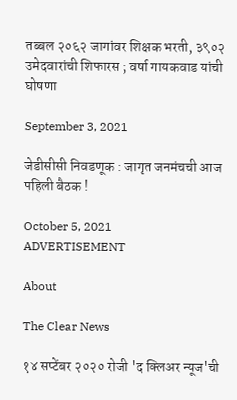तब्बल २०६२ जागांवर शिक्षक भरती, ३९०२ उमेदवारांची शिफारस ; वर्षा गायकवाड यांची घोषणा

September 3, 2021

जेडीसीसी निवडणूक : जागृत जनमंचची आज पहिली बैठक !

October 5, 2021
ADVERTISEMENT

About

The Clear News

१४ सप्टेंबर २०२० रोजी 'द क्लिअर न्यूज'ची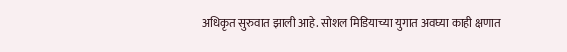अधिकृत सुरुवात झाली आहे. सोशल मिडियाच्या युगात अवघ्या काही क्षणात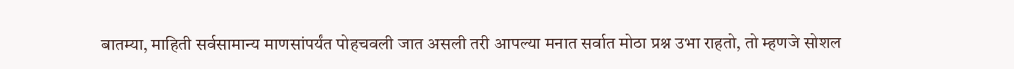बातम्या, माहिती सर्वसामान्य माणसांपर्यंत पोहचवली जात असली तरी आपल्या मनात सर्वात मोठा प्रश्न उभा राहतो, तो म्हणजे सोशल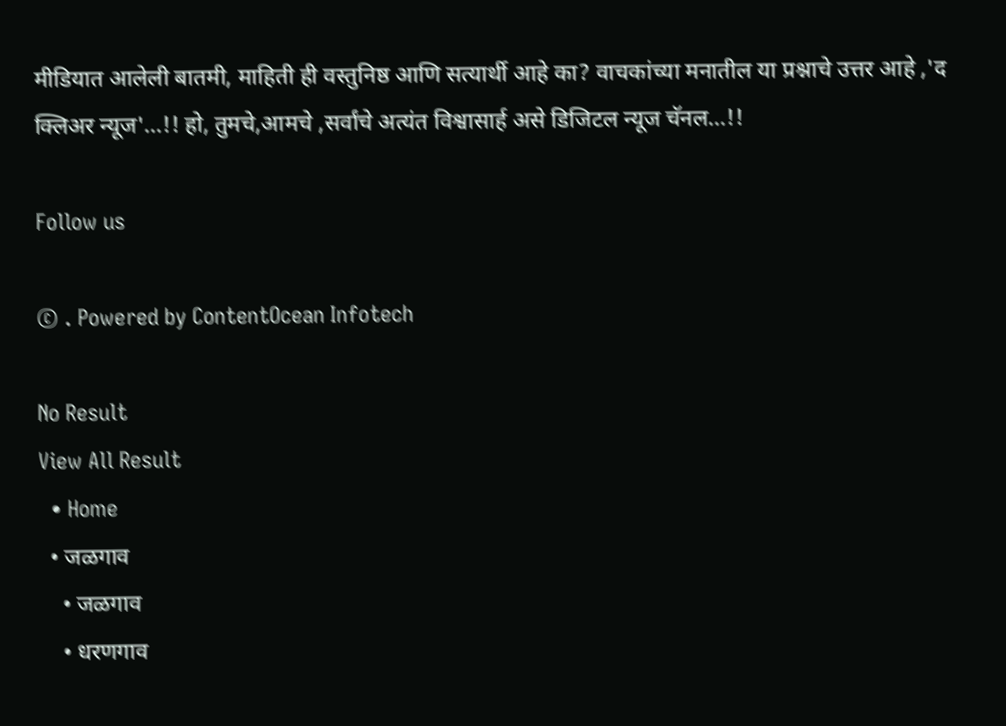मीडियात आलेली बातमी, माहिती ही वस्तुनिष्ठ आणि सत्यार्थी आहे का? वाचकांच्या मनातील या प्रश्नाचे उत्तर आहे ,'द क्लिअर न्यूज'...!! हो, तुमचे,आमचे ,सर्वांचे अत्यंत विश्वासार्ह असे डिजिटल न्यूज चॅनल...!!

Follow us

© . Powered by ContentOcean Infotech

No Result
View All Result
  • Home
  • जळगाव
    • जळगाव
    • धरणगाव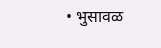• भुसावळ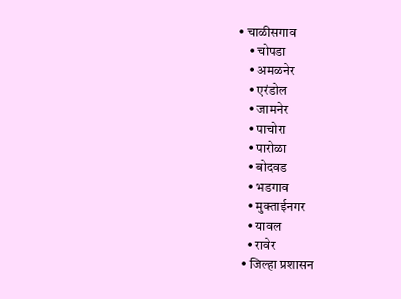• चाळीसगाव
    • चोपडा
    • अमळनेर
    • एरंडोल
    • जामनेर
    • पाचोरा
    • पारोळा
    • बोदवड
    • भडगाव
    • मुक्ताईनगर
    • यावल
    • रावेर
  • जिल्हा प्रशासन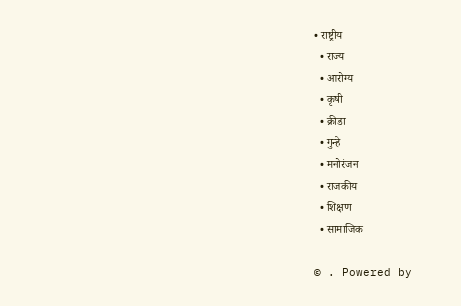• राष्ट्रीय
  • राज्य
  • आरोग्य
  • कृषी
  • क्रीडा
  • गुन्हे
  • मनोरंजन
  • राजकीय
  • शिक्षण
  • सामाजिक

© . Powered by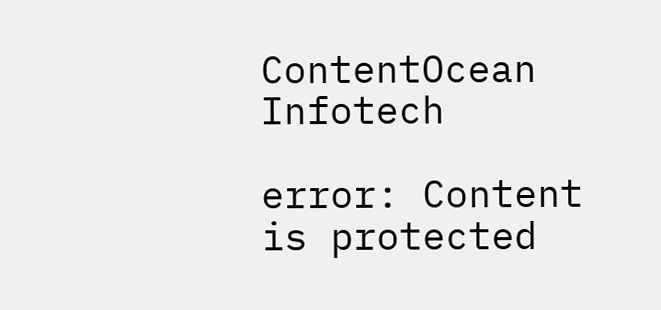ContentOcean Infotech

error: Content is protected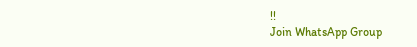!!
Join WhatsApp Group